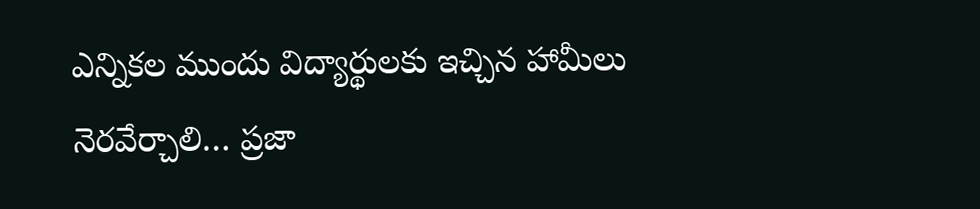ఎన్నికల ముందు విద్యార్థులకు ఇచ్చిన హామీలు నెరవేర్చాలి… ప్రజా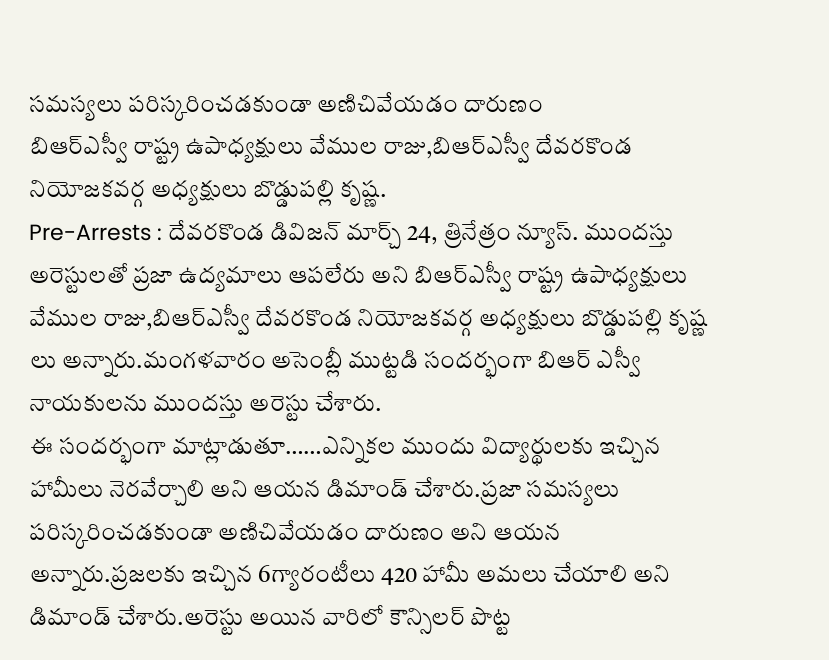సమస్యలు పరిస్కరించడకుండా అణిచివేయడం దారుణం
బిఆర్ఎస్వీ రాష్ట్ర ఉపాధ్యక్షులు వేముల రాజు,బిఆర్ఎస్వీ దేవరకొండ నియోజకవర్గ అధ్యక్షులు బొడ్డుపల్లి కృష్ణ.
Pre-Arrests : దేవరకొండ డివిజన్ మార్చ్ 24, త్రినేత్రం న్యూస్. ముందస్తు అరెస్టులతో ప్రజా ఉద్యమాలు ఆపలేరు అని బిఆర్ఎస్వీ రాష్ట్ర ఉపాధ్యక్షులు వేముల రాజు,బిఆర్ఎస్వీ దేవరకొండ నియోజకవర్గ అధ్యక్షులు బొడ్డుపల్లి కృష్ణ లు అన్నారు.మంగళవారం అసెంబ్లీ ముట్టడి సందర్భంగా బిఆర్ ఎస్వీ నాయకులను ముందస్తు అరెస్టు చేశారు.
ఈ సందర్భంగా మాట్లాడుతూ……ఎన్నికల ముందు విద్యార్థులకు ఇచ్చిన హామీలు నెరవేర్చాలి అని ఆయన డిమాండ్ చేశారు.ప్రజా సమస్యలు పరిస్కరించడకుండా అణిచివేయడం దారుణం అని ఆయన అన్నారు.ప్రజలకు ఇచ్చిన 6గ్యారంటీలు 420 హామీ అమలు చేయాలి అని డిమాండ్ చేశారు.అరెస్టు అయిన వారిలో కౌన్సిలర్ పొట్ట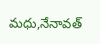మధు,నేనావత్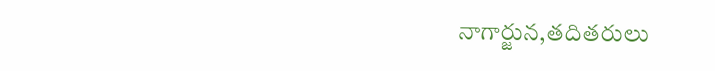నాగార్జున,తదితరులు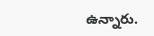ఉన్నారు.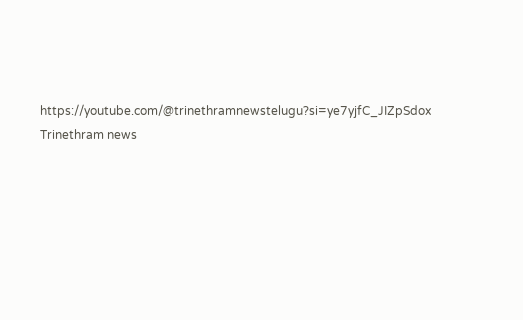https://youtube.com/@trinethramnewstelugu?si=ye7yjfC_JIZpSdox
Trinethram news